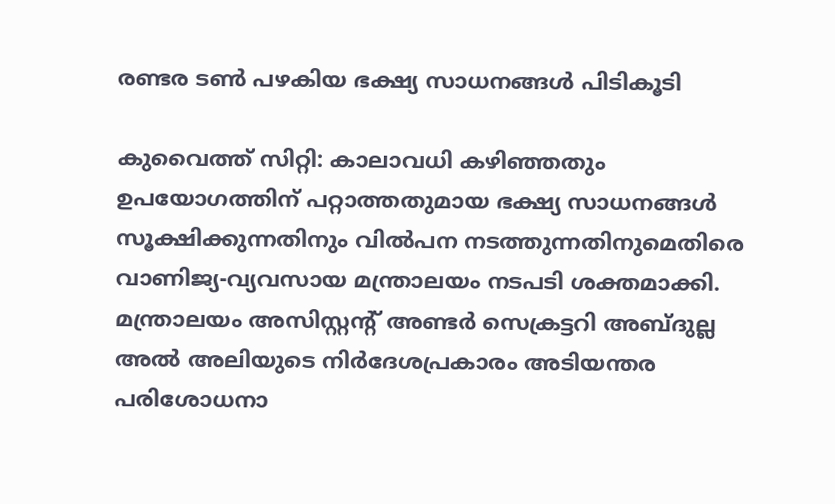രണ്ടര ടണ്‍ പഴകിയ ഭക്ഷ്യ സാധനങ്ങള്‍ പിടികൂടി

കുവൈത്ത് സിറ്റി: കാലാവധി കഴിഞ്ഞതും ഉപയോഗത്തിന് പറ്റാത്തതുമായ ഭക്ഷ്യ സാധനങ്ങള്‍ സൂക്ഷിക്കുന്നതിനും വില്‍പന നടത്തുന്നതിനുമെതിരെ വാണിജ്യ-വ്യവസായ മന്ത്രാലയം നടപടി ശക്തമാക്കി. മന്ത്രാലയം അസിസ്റ്റന്‍റ് അണ്ടര്‍ സെക്രട്ടറി അബ്ദുല്ല അല്‍ അലിയുടെ നിര്‍ദേശപ്രകാരം അടിയന്തര പരിശോധനാ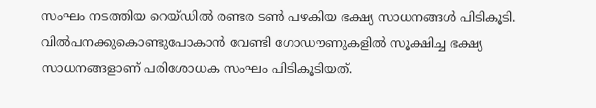സംഘം നടത്തിയ റെയ്ഡില്‍ രണ്ടര ടണ്‍ പഴകിയ ഭക്ഷ്യ സാധനങ്ങള്‍ പിടികൂടി.
വില്‍പനക്കുകൊണ്ടുപോകാന്‍ വേണ്ടി ഗോഡൗണുകളില്‍ സൂക്ഷിച്ച ഭക്ഷ്യ സാധനങ്ങളാണ് പരിശോധക സംഘം പിടികൂടിയത്.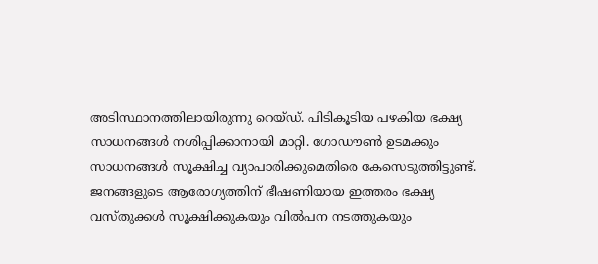അടിസ്ഥാനത്തിലായിരുന്നു റെയ്ഡ്. പിടികൂടിയ പഴകിയ ഭക്ഷ്യ സാധനങ്ങള്‍ നശിപ്പിക്കാനായി മാറ്റി. ഗോഡൗണ്‍ ഉടമക്കും സാധനങ്ങള്‍ സൂക്ഷിച്ച വ്യാപാരിക്കുമെതിരെ കേസെടുത്തിട്ടുണ്ട്. ജനങ്ങളുടെ ആരോഗ്യത്തിന് ഭീഷണിയായ ഇത്തരം ഭക്ഷ്യ വസ്തുക്കള്‍ സൂക്ഷിക്കുകയും വില്‍പന നടത്തുകയും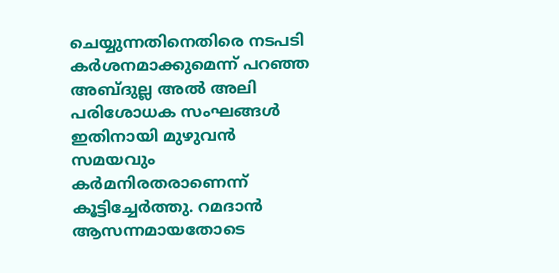ചെയ്യുന്നതിനെതിരെ നടപടി കര്‍ശനമാക്കുമെന്ന് പറഞ്ഞ അബ്ദുല്ല അല്‍ അലി പരിശോധക സംഘങ്ങള്‍ ഇതിനായി മുഴുവന്‍ സമയവും കര്‍മനിരതരാണെന്ന് കൂട്ടിച്ചേര്‍ത്തു. റമദാന്‍ ആസന്നമായതോടെ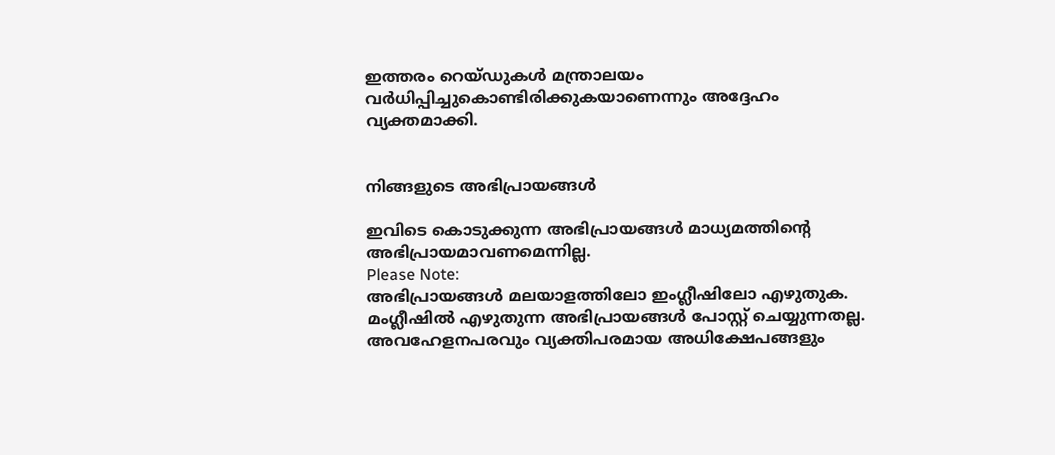ഇത്തരം റെയ്ഡുകള്‍ മന്ത്രാലയം വര്‍ധിപ്പിച്ചുകൊണ്ടിരിക്കുകയാണെന്നും അദ്ദേഹം വ്യക്തമാക്കി.


നിങ്ങളുടെ അഭിപ്രായങ്ങള്‍

ഇവിടെ കൊടുക്കുന്ന അഭിപ്രായങ്ങള്‍ മാധ്യമത്തിന്റെ അഭിപ്രായമാവണമെന്നില്ല.
Please Note:
അഭിപ്രായങ്ങള്‍ മലയാളത്തിലോ ഇംഗ്ലീഷിലോ എഴുതുക. മംഗ്ലീഷില്‍ എഴുതുന്ന അഭിപ്രായങ്ങള്‍ പോസ്റ്റ് ചെയ്യുന്നതല്ല. അവഹേളനപരവും വ്യക്തിപരമായ അധിക്ഷേപങ്ങളും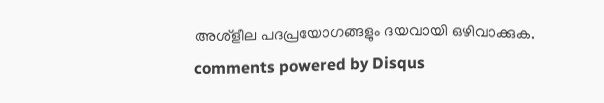അശ്ളീല പദപ്രയോഗങ്ങളും ദയവായി ഒഴിവാക്കുക.
comments powered by Disqus